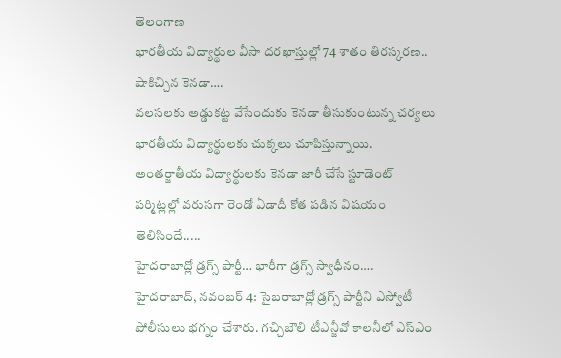తెలంగాణ
భారతీయ విద్యార్థుల వీసా దరఖాస్తుల్లో 74 శాతం తిరస్కరణ.. షాకిచ్చిన కెనడా….
వలసలకు అడ్డుకట్ట వేసేందుకు కెనడా తీసుకుంటున్న చర్యలు భారతీయ విద్యార్థులకు చుక్కలు చూపిస్తున్నాయి. అంతర్జాతీయ విద్యార్థులకు కెనడా జారీ చేసే స్టూడెంట్ పర్మిట్లల్లో వరుసగా రెండో ఏడాదీ కోత పడిన విషయం తెలిసిందే.....
హైదరాబాద్లో డ్రగ్స్ పార్టీ… భారీగా డ్రగ్స్ స్వాధీనం….
హైదరాబాద్, నవంబర్ 4: సైబరాబాద్లో డ్రగ్స్ పార్టీని ఎస్వోటీ పోలీసులు భగ్నం చేశారు. గచ్చిబౌలి టీఎన్జీవో కాలనీలో ఎస్ఎం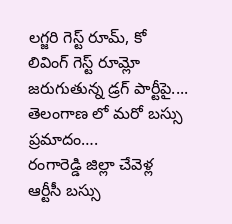లగ్జరి గెస్ట్ రూమ్, కో లివింగ్ గెస్ట్ రూమ్లో జరుగుతున్న డ్రగ్ పార్టీపై....
తెలంగాణ లో మరో బస్సు ప్రమాదం….
రంగారెడ్డి జిల్లా చేవెళ్ల ఆర్టీసీ బస్సు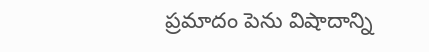ప్రమాదం పెను విషాదాన్ని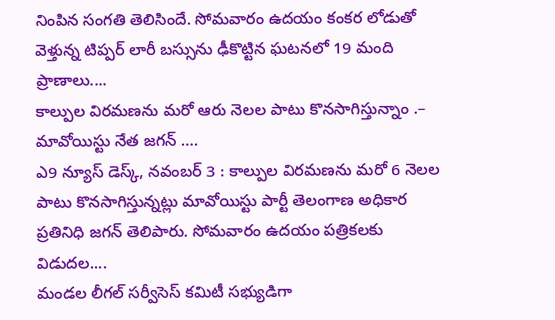నింపిన సంగతి తెలిసిందే. సోమవారం ఉదయం కంకర లోడుతో వెళ్తున్న టిప్పర్ లారీ బస్సును ఢీకొట్టిన ఘటనలో 19 మంది ప్రాణాలు....
కాల్పుల విరమణను మరో ఆరు నెలల పాటు కొనసాగిస్తున్నాం .– మావోయిస్టు నేత జగన్ ….
ఎ9 న్యూస్ డెస్క్, నవంబర్ 3 : కాల్పుల విరమణను మరో 6 నెలల పాటు కొనసాగిస్తున్నట్లు మావోయిస్టు పార్టీ తెలంగాణ అధికార ప్రతినిధి జగన్ తెలిపారు. సోమవారం ఉదయం పత్రికలకు విడుదల....
మండల లీగల్ సర్వీసెస్ కమిటీ సభ్యుడిగా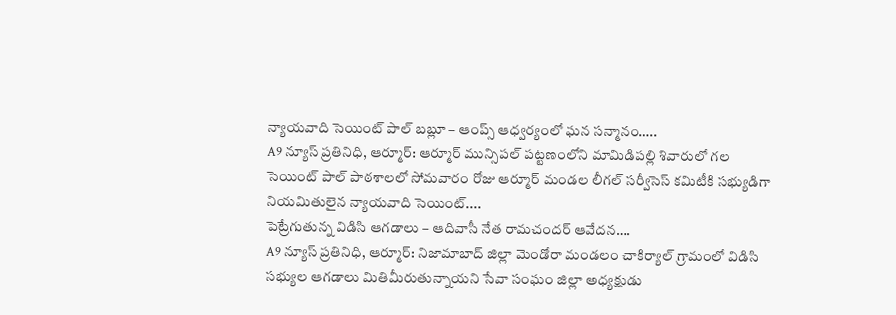న్యాయవాది సెయింట్ పాల్ బబ్లూ – ఆంప్స్ ఆధ్వర్యంలో ఘన సన్మానం…..
A9 న్యూస్ ప్రతినిధి, ఆర్మూర్: ఆర్మూర్ మున్సిపల్ పట్టణంలోని మామిడిపల్లి శివారులో గల సెయింట్ పాల్ పాఠశాలలో సోమవారం రోజు ఆర్మూర్ మండల లీగల్ సర్వీసెస్ కమిటీకి సభ్యుడిగా నియమితులైన న్యాయవాది సెయింట్....
పెట్రేగుతున్న విడిసి ఆగడాలు – ఆదివాసీ నేత రామచందర్ ఆవేదన….
A9 న్యూస్ ప్రతినిధి, ఆర్మూర్: నిజామాబాద్ జిల్లా మెండోరా మండలం చాకిర్యాల్ గ్రామంలో విడిసి సభ్యుల ఆగడాలు మితిమీరుతున్నాయని సేవా సంఘం జిల్లా అధ్యక్షుడు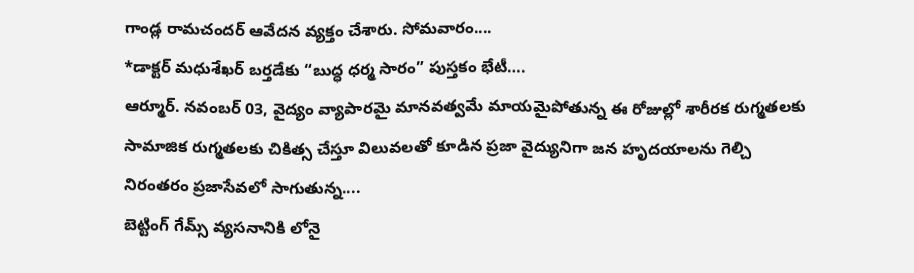గాండ్ల రామచందర్ ఆవేదన వ్యక్తం చేశారు. సోమవారం....
*డాక్టర్ మధుశేఖర్ బర్తడేకు “బుద్ధ ధర్మ సారం” పుస్తకం భేటీ….
ఆర్మూర్. నవంబర్ 03, వైద్యం వ్యాపారమై మానవత్వమే మాయమైపోతున్న ఈ రోజుల్లో శారీరక రుగ్మతలకు సామాజిక రుగ్మతలకు చికిత్స చేస్తూ విలువలతో కూడిన ప్రజా వైద్యునిగా జన హృదయాలను గెల్చి నిరంతరం ప్రజాసేవలో సాగుతున్న....
బెట్టింగ్ గేమ్స్ వ్యసనానికి లోనై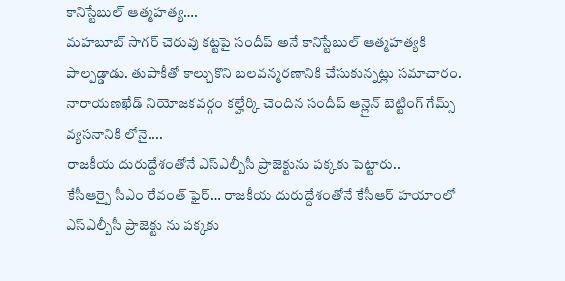కానిస్టేబుల్ ఆత్మహత్య….
మహబూబ్ సాగర్ చెరువు కట్టపై సందీప్ అనే కానిస్టేబుల్ ఆత్మహత్యకి పాల్పడ్డాడు. తుపాకీతో కాల్చుకొని బలవన్మరణానికి చేసుకున్నట్లు సమాచారం. నారాయణఖేడ్ నియోజకవర్గం కల్హేర్కి చెందిన సందీప్ ఆన్లైన్ బెట్టింగ్ గేమ్స్ వ్యసనానికి లోనై....
రాజకీయ దురుద్దేశంతోనే ఎస్ఎల్బీసీ ప్రాజెక్టును పక్కకు పెట్టారు..
కేసీఆర్పై సీఎం రేవంత్ ఫైర్… రాజకీయ దురుద్దేశంతోనే కేసీఆర్ హయాంలో ఎస్ఎల్బీసీ ప్రాజెక్టు ను పక్కకు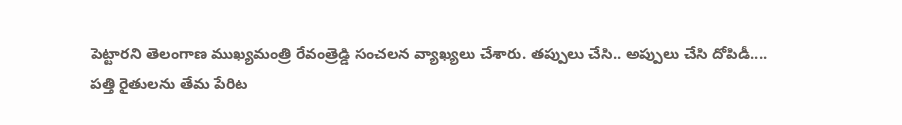పెట్టారని తెలంగాణ ముఖ్యమంత్రి రేవంత్రెడ్డి సంచలన వ్యాఖ్యలు చేశారు. తప్పులు చేసి.. అప్పులు చేసి దోపిడీ....
పత్తి రైతులను తేమ పేరిట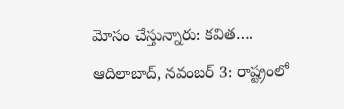మోసం చేస్తున్నారు: కవిత….
ఆదిలాబాద్, నవంబర్ 3: రాష్ట్రంలో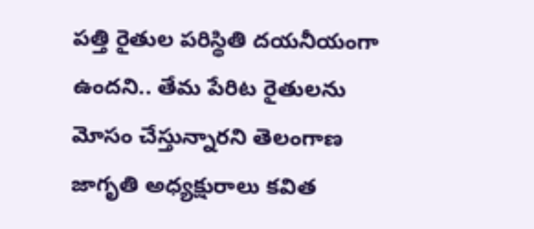పత్తి రైతుల పరిస్థితి దయనీయంగా ఉందని.. తేమ పేరిట రైతులను మోసం చేస్తున్నారని తెలంగాణ జాగృతి అధ్యక్షురాలు కవిత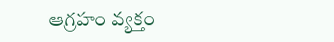ఆగ్రహం వ్యక్తం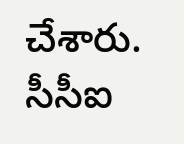చేశారు. సీసీఐ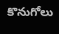కొనుగోలు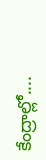కేంద్రాల్లో....